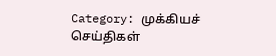Category: முக்கியச் செய்திகள்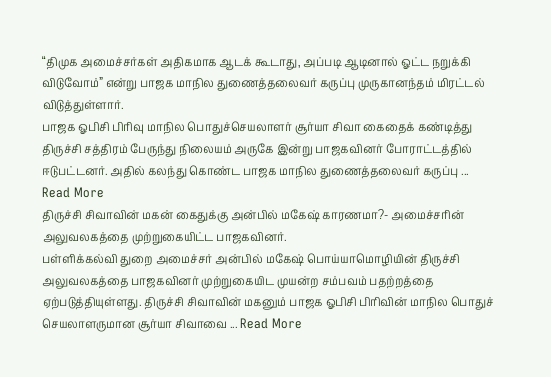“திமுக அமைச்சர்கள் அதிகமாக ஆடக் கூடாது, அப்படி ஆடினால் ஓட்ட நறுக்கி விடுவோம்” என்று பாஜக மாநில துணைத்தலைவர் கருப்பு முருகானந்தம் மிரட்டல் விடுத்துள்ளார்.
பாஜக ஓபிசி பிரிவு மாநில பொதுச்செயலாளர் சூர்யா சிவா கைதைக் கண்டித்து திருச்சி சத்திரம் பேருந்து நிலையம் அருகே இன்று பாஜகவினர் போராட்டத்தில் ஈடுபட்டனர். அதில் கலந்து கொண்ட பாஜக மாநில துணைத்தலைவர் கருப்பு ... Read More
திருச்சி சிவாவின் மகன் கைதுக்கு அன்பில் மகேஷ் காரணமா?- அமைச்சரின் அலுவலகத்தை முற்றுகையிட்ட பாஜகவினர்.
பள்ளிக்கல்வி துறை அமைச்சர் அன்பில் மகேஷ் பொய்யாமொழியின் திருச்சி அலுவலகத்தை பாஜகவினர் முற்றுகையிட முயன்ற சம்பவம் பதற்றத்தை ஏற்படுத்தியுள்ளது. திருச்சி சிவாவின் மகனும் பாஜக ஓபிசி பிரிவின் மாநில பொதுச் செயலாளருமான சூர்யா சிவாவை ... Read More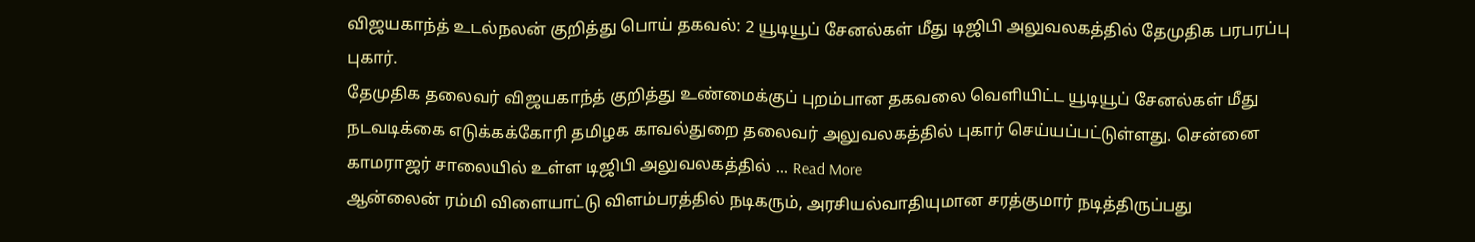விஜயகாந்த் உடல்நலன் குறித்து பொய் தகவல்: 2 யூடியூப் சேனல்கள் மீது டிஜிபி அலுவலகத்தில் தேமுதிக பரபரப்பு புகார்.
தேமுதிக தலைவர் விஜயகாந்த் குறித்து உண்மைக்குப் புறம்பான தகவலை வெளியிட்ட யூடியூப் சேனல்கள் மீது நடவடிக்கை எடுக்கக்கோரி தமிழக காவல்துறை தலைவர் அலுவலகத்தில் புகார் செய்யப்பட்டுள்ளது. சென்னை காமராஜர் சாலையில் உள்ள டிஜிபி அலுவலகத்தில் ... Read More
ஆன்லைன் ரம்மி விளையாட்டு விளம்பரத்தில் நடிகரும், அரசியல்வாதியுமான சரத்குமார் நடித்திருப்பது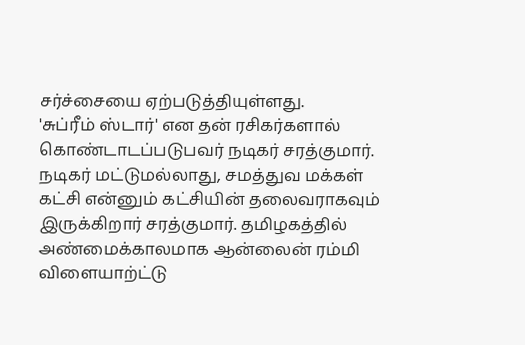சர்ச்சையை ஏற்படுத்தியுள்ளது.
'சுப்ரீம் ஸ்டார்' என தன் ரசிகர்களால் கொண்டாடப்படுபவர் நடிகர் சரத்குமார். நடிகர் மட்டுமல்லாது, சமத்துவ மக்கள் கட்சி என்னும் கட்சியின் தலைவராகவும் இருக்கிறார் சரத்குமார். தமிழகத்தில் அண்மைக்காலமாக ஆன்லைன் ரம்மி விளையாற்ட்டு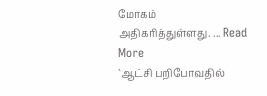மோகம் அதிகரித்துள்ளது. ... Read More
`ஆட்சி பறிபோவதில்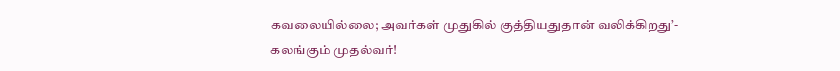கவலையில்லை; அவர்கள் முதுகில் குத்தியதுதான் வலிக்கிறது’- கலங்கும் முதல்வர்!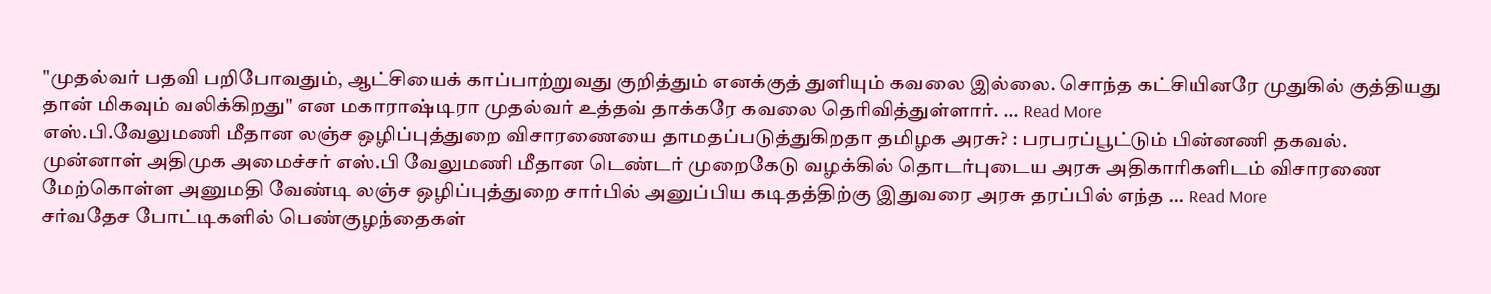"முதல்வர் பதவி பறிபோவதும், ஆட்சியைக் காப்பாற்றுவது குறித்தும் எனக்குத் துளியும் கவலை இல்லை. சொந்த கட்சியினரே முதுகில் குத்தியது தான் மிகவும் வலிக்கிறது" என மகாராஷ்டிரா முதல்வர் உத்தவ் தாக்கரே கவலை தெரிவித்துள்ளார். ... Read More
எஸ்.பி.வேலுமணி மீதான லஞ்ச ஒழிப்புத்துறை விசாரணையை தாமதப்படுத்துகிறதா தமிழக அரசு? : பரபரப்பூட்டும் பின்னணி தகவல்.
முன்னாள் அதிமுக அமைச்சர் எஸ்.பி வேலுமணி மீதான டெண்டர் முறைகேடு வழக்கில் தொடர்புடைய அரசு அதிகாரிகளிடம் விசாரணை மேற்கொள்ள அனுமதி வேண்டி லஞ்ச ஒழிப்புத்துறை சார்பில் அனுப்பிய கடிதத்திற்கு இதுவரை அரசு தரப்பில் எந்த ... Read More
சர்வதேச போட்டிகளில் பெண்குழந்தைகள்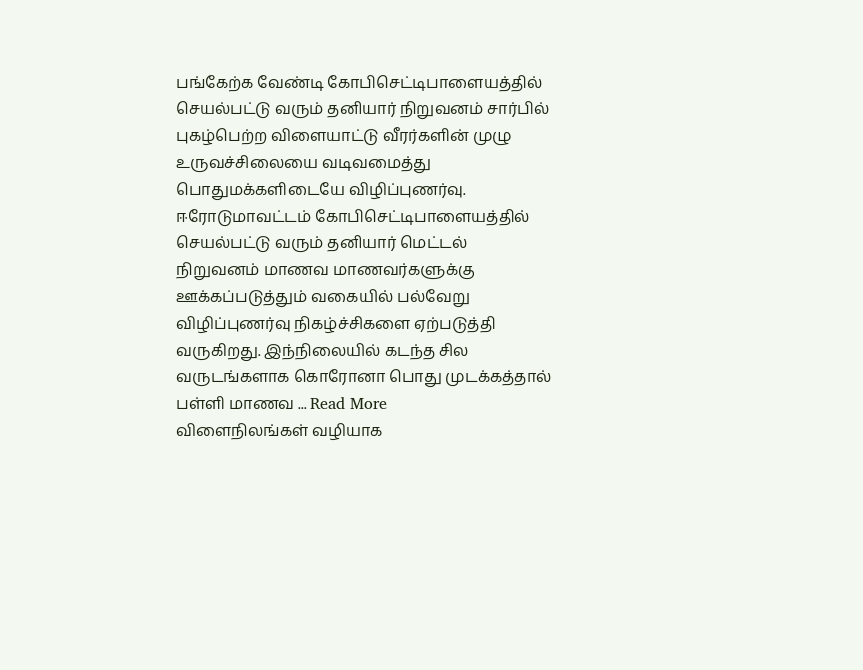பங்கேற்க வேண்டி கோபிசெட்டிபாளையத்தில் செயல்பட்டு வரும் தனியார் நிறுவனம் சார்பில் புகழ்பெற்ற விளையாட்டு வீரர்களின் முழு உருவச்சிலையை வடிவமைத்து பொதுமக்களிடையே விழிப்புணர்வு.
ஈரோடுமாவட்டம் கோபிசெட்டிபாளையத்தில் செயல்பட்டு வரும் தனியார் மெட்டல் நிறுவனம் மாணவ மாணவர்களுக்கு ஊக்கப்படுத்தும் வகையில் பல்வேறு விழிப்புணர்வு நிகழ்ச்சிகளை ஏற்படுத்தி வருகிறது. இந்நிலையில் கடந்த சில வருடங்களாக கொரோனா பொது முடக்கத்தால் பள்ளி மாணவ ... Read More
விளைநிலங்கள் வழியாக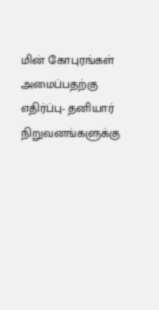மின் கோபுரங்கள் அமைப்பதற்கு எதிர்ப்பு- தனியார் நிறுவனங்களுக்கு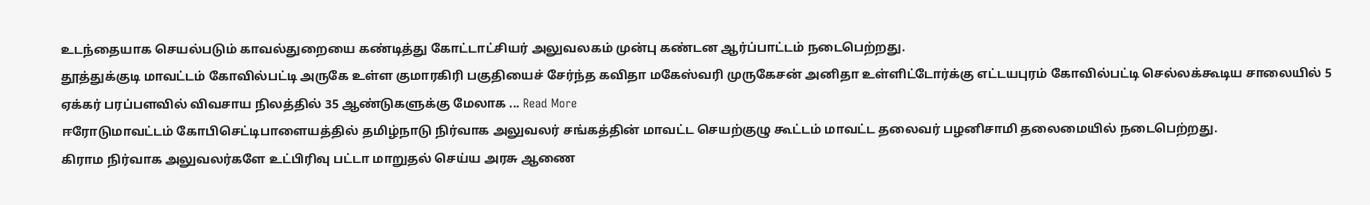உடந்தையாக செயல்படும் காவல்துறையை கண்டித்து கோட்டாட்சியர் அலுவலகம் முன்பு கண்டன ஆர்ப்பாட்டம் நடைபெற்றது.
தூத்துக்குடி மாவட்டம் கோவில்பட்டி அருகே உள்ள குமாரகிரி பகுதியைச் சேர்ந்த கவிதா மகேஸ்வரி முருகேசன் அனிதா உள்ளிட்டோர்க்கு எட்டயபுரம் கோவில்பட்டி செல்லக்கூடிய சாலையில் 5 ஏக்கர் பரப்பளவில் விவசாய நிலத்தில் 35 ஆண்டுகளுக்கு மேலாக ... Read More
ஈரோடுமாவட்டம் கோபிசெட்டிபாளையத்தில் தமிழ்நாடு நிர்வாக அலுவலர் சங்கத்தின் மாவட்ட செயற்குழு கூட்டம் மாவட்ட தலைவர் பழனிசாமி தலைமையில் நடைபெற்றது.
கிராம நிர்வாக அலுவலர்களே உட்பிரிவு பட்டா மாறுதல் செய்ய அரசு ஆணை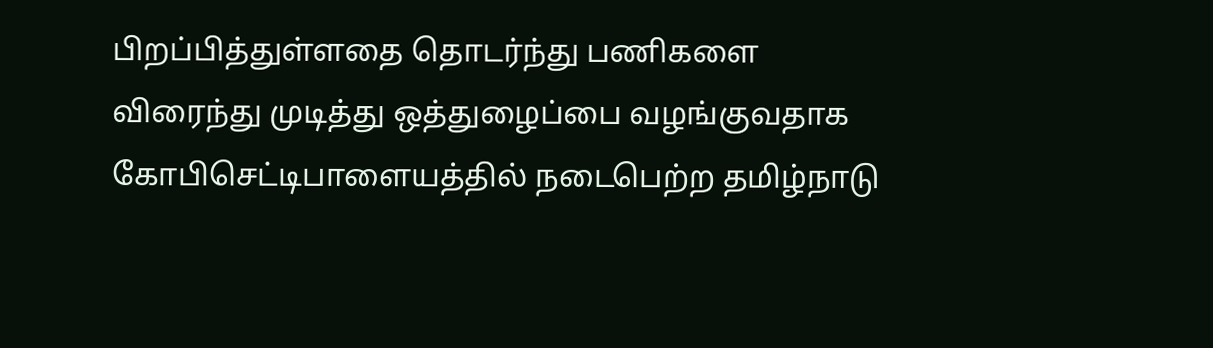பிறப்பித்துள்ளதை தொடர்ந்து பணிகளை விரைந்து முடித்து ஒத்துழைப்பை வழங்குவதாக கோபிசெட்டிபாளையத்தில் நடைபெற்ற தமிழ்நாடு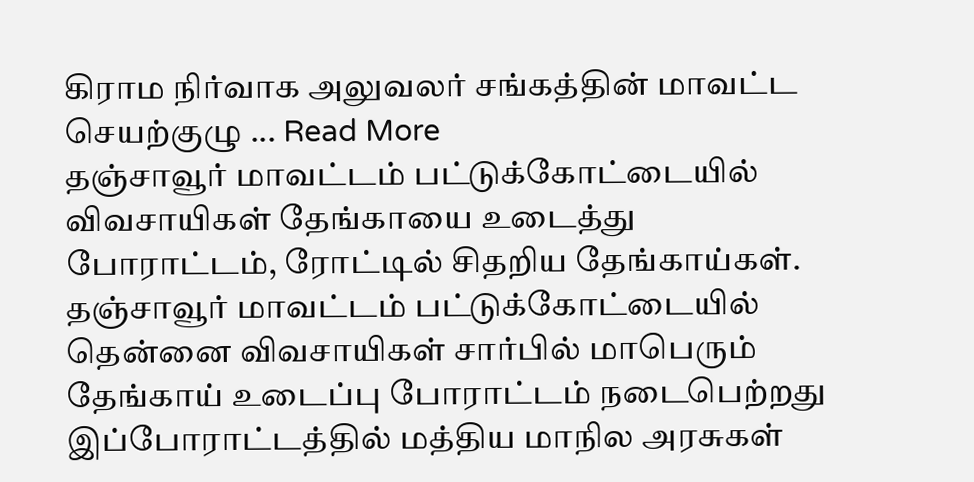கிராம நிர்வாக அலுவலர் சங்கத்தின் மாவட்ட செயற்குழு ... Read More
தஞ்சாவூர் மாவட்டம் பட்டுக்கோட்டையில் விவசாயிகள் தேங்காயை உடைத்து போராட்டம், ரோட்டில் சிதறிய தேங்காய்கள்.
தஞ்சாவூர் மாவட்டம் பட்டுக்கோட்டையில் தென்னை விவசாயிகள் சார்பில் மாபெரும் தேங்காய் உடைப்பு போராட்டம் நடைபெற்றது இப்போராட்டத்தில் மத்திய மாநில அரசுகள்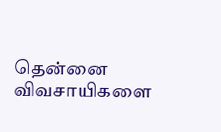தென்னை விவசாயிகளை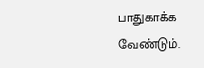பாதுகாக்க வேண்டும்.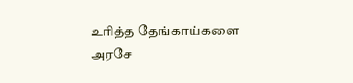உரித்த தேங்காய்களை அரசே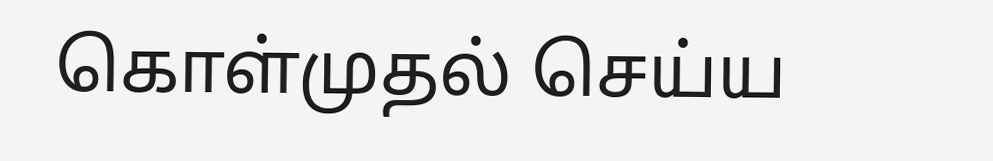கொள்முதல் செய்ய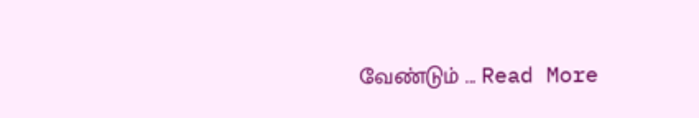வேண்டும் ... Read More